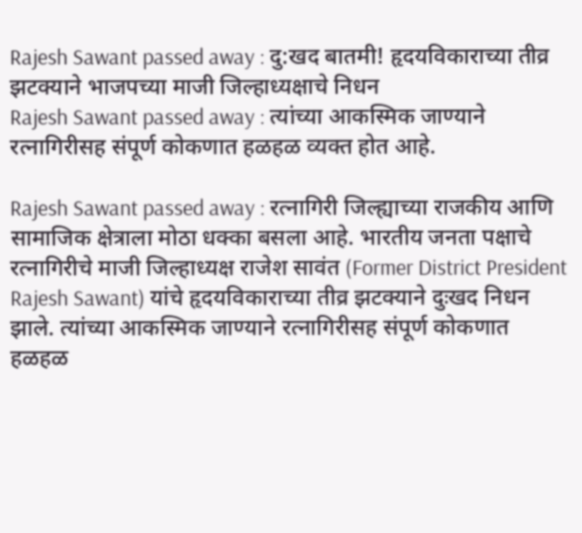Rajesh Sawant passed away : दु:खद बातमी! हृदयविकाराच्या तीव्र झटक्याने भाजपच्या माजी जिल्हाध्यक्षाचे निधन
Rajesh Sawant passed away : त्यांच्या आकस्मिक जाण्याने रत्नागिरीसह संपूर्ण कोकणात हळहळ व्यक्त होत आहे.

Rajesh Sawant passed away : रत्नागिरी जिल्ह्याच्या राजकीय आणि सामाजिक क्षेत्राला मोठा धक्का बसला आहे. भारतीय जनता पक्षाचे रत्नागिरीचे माजी जिल्हाध्यक्ष राजेश सावंत (Former District President Rajesh Sawant) यांचे हृदयविकाराच्या तीव्र झटक्याने दुःखद निधन झाले. त्यांच्या आकस्मिक जाण्याने रत्नागिरीसह संपूर्ण कोकणात हळहळ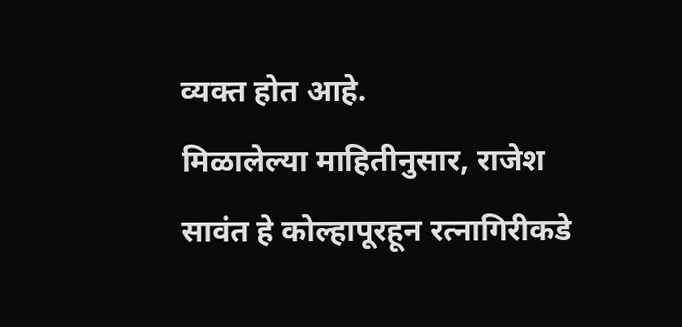व्यक्त होत आहे.
मिळालेल्या माहितीनुसार, राजेश सावंत हे कोल्हापूरहून रत्नागिरीकडे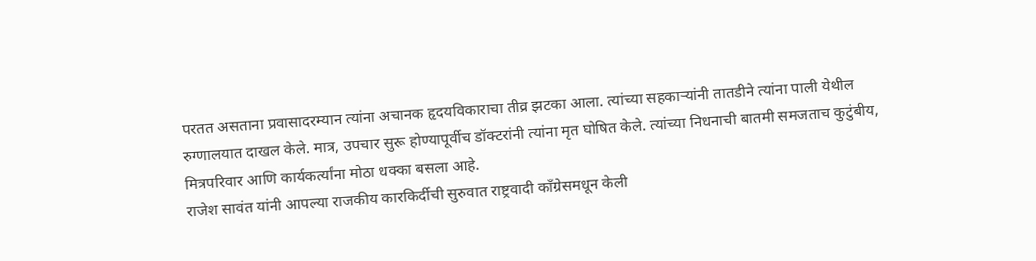परतत असताना प्रवासादरम्यान त्यांना अचानक हृदयविकाराचा तीव्र झटका आला. त्यांच्या सहकाऱ्यांनी तातडीने त्यांना पाली येथील रुग्णालयात दाखल केले. मात्र, उपचार सुरू होण्यापूर्वीच डॉक्टरांनी त्यांना मृत घोषित केले. त्यांच्या निधनाची बातमी समजताच कुटुंबीय, मित्रपरिवार आणि कार्यकर्त्यांना मोठा धक्का बसला आहे.
राजेश सावंत यांनी आपल्या राजकीय कारकिर्दीची सुरुवात राष्ट्रवादी काँग्रेसमधून केली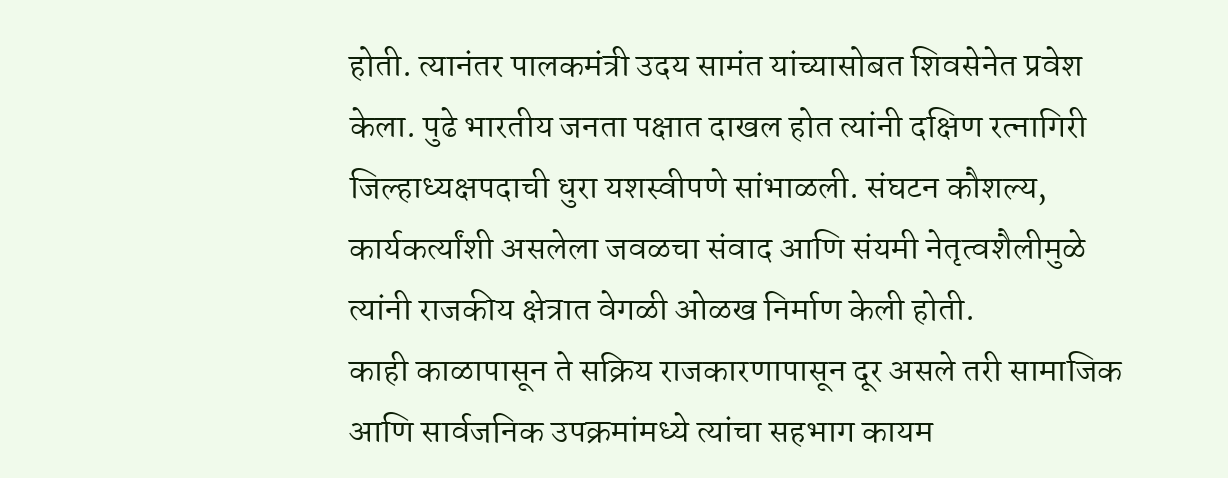होती. त्यानंतर पालकमंत्री उदय सामंत यांच्यासोबत शिवसेनेत प्रवेश केला. पुढे भारतीय जनता पक्षात दाखल होत त्यांनी दक्षिण रत्नागिरी जिल्हाध्यक्षपदाची धुरा यशस्वीपणे सांभाळली. संघटन कौशल्य, कार्यकर्त्यांशी असलेला जवळचा संवाद आणि संयमी नेतृत्वशैलीमुळे त्यांनी राजकीय क्षेत्रात वेगळी ओळख निर्माण केली होती.
काही काळापासून ते सक्रिय राजकारणापासून दूर असले तरी सामाजिक आणि सार्वजनिक उपक्रमांमध्ये त्यांचा सहभाग कायम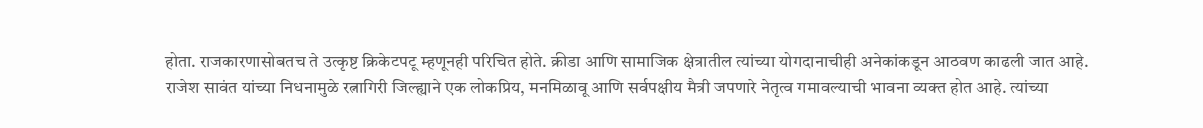होता. राजकारणासोबतच ते उत्कृष्ट क्रिकेटपटू म्हणूनही परिचित होते. क्रीडा आणि सामाजिक क्षेत्रातील त्यांच्या योगदानाचीही अनेकांकडून आठवण काढली जात आहे.
राजेश सावंत यांच्या निधनामुळे रत्नागिरी जिल्ह्याने एक लोकप्रिय, मनमिळावू आणि सर्वपक्षीय मैत्री जपणारे नेतृत्व गमावल्याची भावना व्यक्त होत आहे. त्यांच्या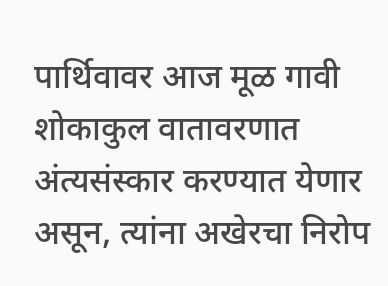पार्थिवावर आज मूळ गावी शोकाकुल वातावरणात अंत्यसंस्कार करण्यात येणार असून, त्यांना अखेरचा निरोप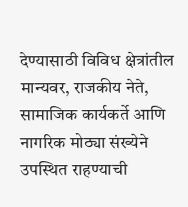देण्यासाठी विविध क्षेत्रांतील मान्यवर, राजकीय नेते, सामाजिक कार्यकर्ते आणि नागरिक मोठ्या संख्येने उपस्थित राहण्याची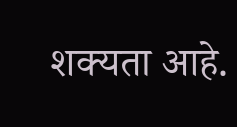शक्यता आहे.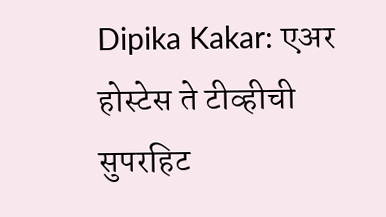Dipika Kakar: एअर होस्टेस ते टीव्हीची सुपरहिट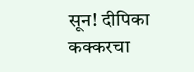सून! दीपिका कक्करचा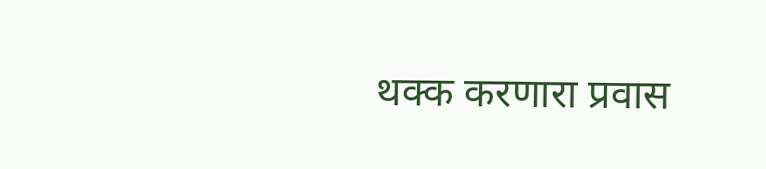थक्क करणारा प्रवास